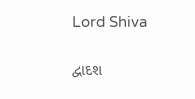Lord Shiva

દ્વાદશ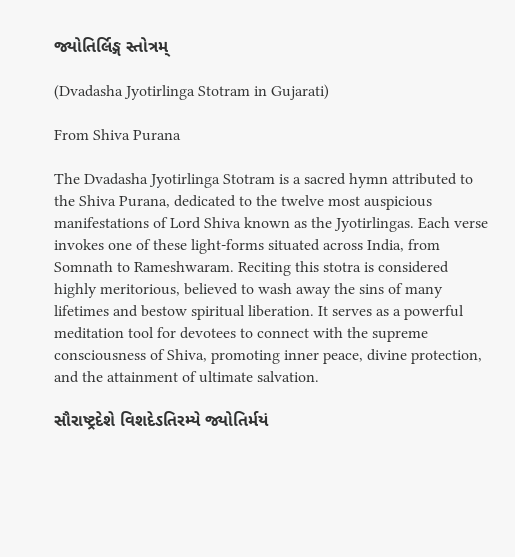જ્યોતિર્લિઙ્ગ સ્તોત્રમ્

(Dvadasha Jyotirlinga Stotram in Gujarati)

From Shiva Purana

The Dvadasha Jyotirlinga Stotram is a sacred hymn attributed to the Shiva Purana, dedicated to the twelve most auspicious manifestations of Lord Shiva known as the Jyotirlingas. Each verse invokes one of these light-forms situated across India, from Somnath to Rameshwaram. Reciting this stotra is considered highly meritorious, believed to wash away the sins of many lifetimes and bestow spiritual liberation. It serves as a powerful meditation tool for devotees to connect with the supreme consciousness of Shiva, promoting inner peace, divine protection, and the attainment of ultimate salvation.

સૌરાષ્ટ્રદેશે વિશદેઽતિરમ્યે જ્યોતિર્મયં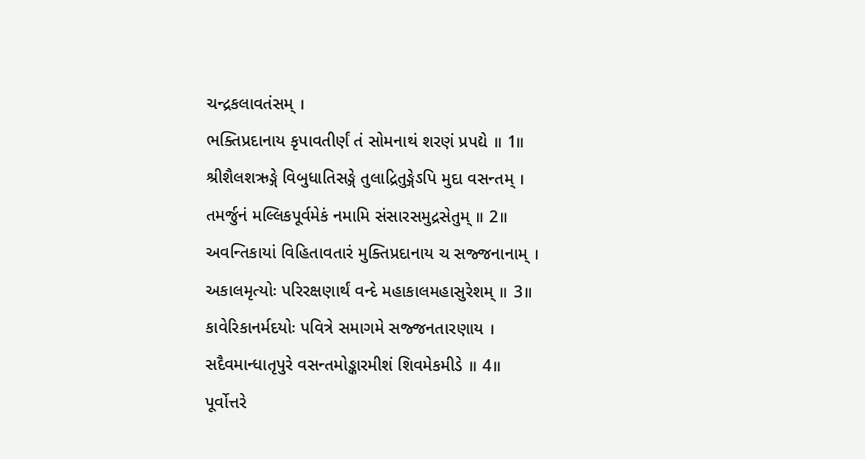ચન્દ્રકલાવતંસમ્ ।
ભક્તિપ્રદાનાય કૃપાવતીર્ણં તં સોમનાથં શરણં પ્રપદ્યે ॥ 1॥
શ્રીશૈલશ‍ઋઙ્ગે વિબુધાતિસઙ્ગે તુલાદ્રિતુઙ્ગેઽપિ મુદા વસન્તમ્ ।
તમર્જુનં મલ્લિકપૂર્વમેકં નમામિ સંસારસમુદ્રસેતુમ્ ॥ 2॥
અવન્તિકાયાં વિહિતાવતારં મુક્તિપ્રદાનાય ચ સજ્જનાનામ્ ।
અકાલમૃત્યોઃ પરિરક્ષણાર્થં વન્દે મહાકાલમહાસુરેશમ્ ॥ 3॥
કાવેરિકાનર્મદયોઃ પવિત્રે સમાગમે સજ્જનતારણાય ।
સદૈવમાન્ધાતૃપુરે વસન્તમોઙ્કારમીશં શિવમેકમીડે ॥ 4॥
પૂર્વોત્તરે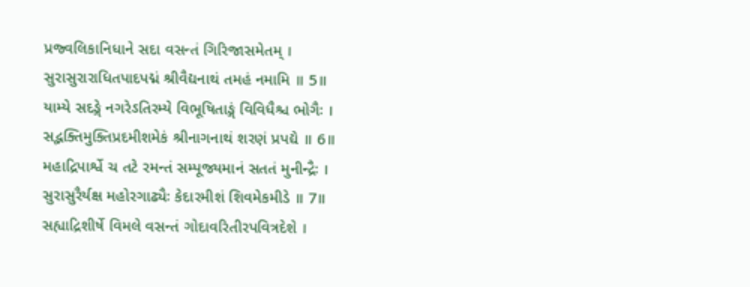પ્રજ્વલિકાનિધાને સદા વસન્તં ગિરિજાસમેતમ્ ।
સુરાસુરારાધિતપાદપદ્મં શ્રીવૈદ્યનાથં તમહં નમામિ ॥ 5॥
યામ્યે સદઙ્ગે નગરેઽતિરમ્યે વિભૂષિતાઙ્ગં વિવિધૈશ્ચ ભોગૈઃ ।
સદ્ભક્તિમુક્તિપ્રદમીશમેકં શ્રીનાગનાથં શરણં પ્રપદ્યે ॥ 6॥
મહાદ્રિપાર્શ્વે ચ તટે રમન્તં સમ્પૂજ્યમાનં સતતં મુનીન્દ્રૈઃ ।
સુરાસુરૈર્યક્ષ મહોરગાઢ્યૈઃ કેદારમીશં શિવમેકમીડે ॥ 7॥
સહ્યાદ્રિશીર્ષે વિમલે વસન્તં ગોદાવરિતીરપવિત્રદેશે ।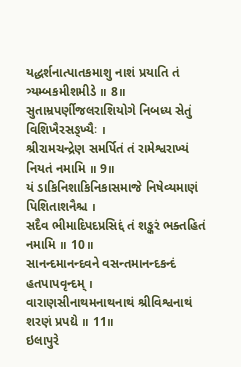યદ્ધર્શનાત્પાતકમાશુ નાશં પ્રયાતિ તં ત્ર્યમ્બકમીશમીડે ॥ 8॥
સુતામ્રપર્ણીજલરાશિયોગે નિબધ્ય સેતું વિશિખૈરસઙ્ખ્યૈઃ ।
શ્રીરામચન્દ્રેણ સમર્પિતં તં રામેશ્વરાખ્યં નિયતં નમામિ ॥ 9॥
યં ડાકિનિશાકિનિકાસમાજે નિષેવ્યમાણં પિશિતાશનૈશ્ચ ।
સદૈવ ભીમાદિપદપ્રસિદ્દં તં શઙ્કરં ભક્તહિતં નમામિ ॥ 10॥
સાનન્દમાનન્દવને વસન્તમાનન્દકન્દં હતપાપવૃન્દમ્ ।
વારાણસીનાથમનાથનાથં શ્રીવિશ્વનાથં શરણં પ્રપદ્યે ॥ 11॥
ઇલાપુરે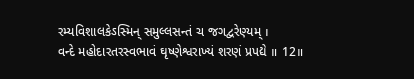રમ્યવિશાલકેઽસ્મિન્ સમુલ્લસન્તં ચ જગદ્વરેણ્યમ્ ।
વન્દે મહોદારતરસ્વભાવં ઘૃષ્ણેશ્વરાખ્યં શરણં પ્રપદ્યે ॥ 12॥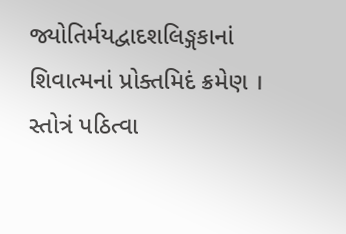જ્યોતિર્મયદ્વાદશલિઙ્ગકાનાં શિવાત્મનાં પ્રોક્તમિદં ક્રમેણ ।
સ્તોત્રં પઠિત્વા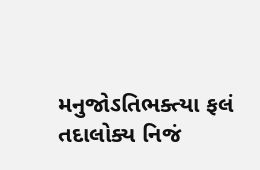મનુજોઽતિભક્ત્યા ફલં તદાલોક્ય નિજં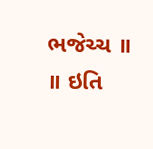ભજેચ્ચ ॥
॥ ઇતિ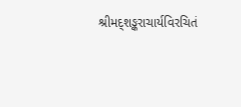શ્રીમદ્શઙ્કરાચાર્યવિરચિતં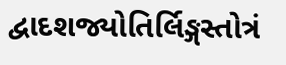દ્વાદશજ્યોતિર્લિઙ્ગસ્તોત્રં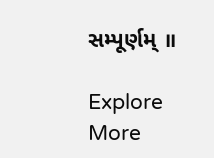સમ્પૂર્ણમ્ ॥

Explore More